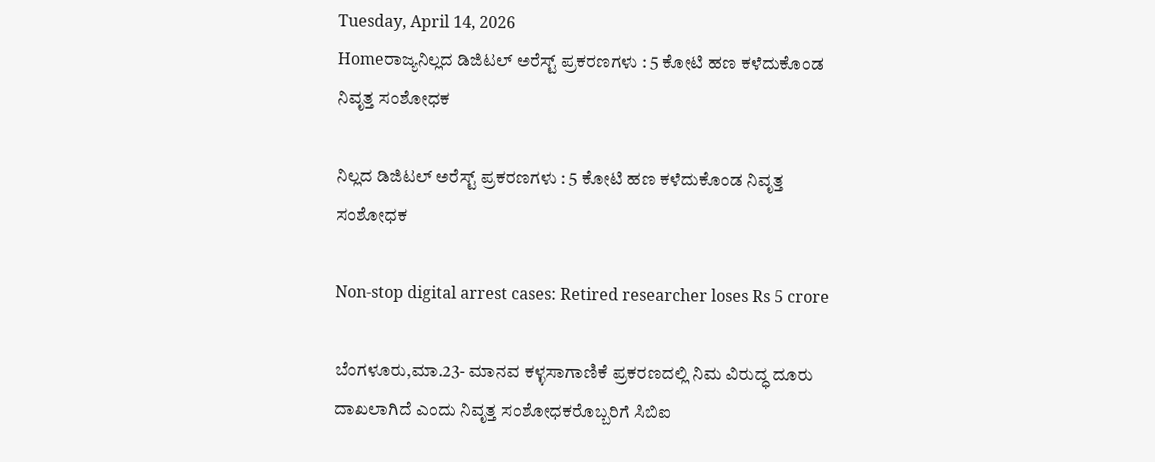Tuesday, April 14, 2026
Homeರಾಜ್ಯನಿಲ್ಲದ ಡಿಜಿಟಲ್‌ ಅರೆಸ್ಟ್‌ ಪ್ರಕರಣಗಳು : 5 ಕೋಟಿ ಹಣ ಕಳೆದುಕೊಂಡ ನಿವೃತ್ತ ಸಂಶೋಧಕ

ನಿಲ್ಲದ ಡಿಜಿಟಲ್‌ ಅರೆಸ್ಟ್‌ ಪ್ರಕರಣಗಳು : 5 ಕೋಟಿ ಹಣ ಕಳೆದುಕೊಂಡ ನಿವೃತ್ತ ಸಂಶೋಧಕ

Non-stop digital arrest cases: Retired researcher loses Rs 5 crore

ಬೆಂಗಳೂರು,ಮಾ.23- ಮಾನವ ಕಳ್ಳಸಾಗಾಣಿಕೆ ಪ್ರಕರಣದಲ್ಲಿ ನಿಮ ವಿರುದ್ಧ ದೂರು ದಾಖಲಾಗಿದೆ ಎಂದು ನಿವೃತ್ತ ಸಂಶೋಧಕರೊಬ್ಬರಿಗೆ ಸಿಬಿಐ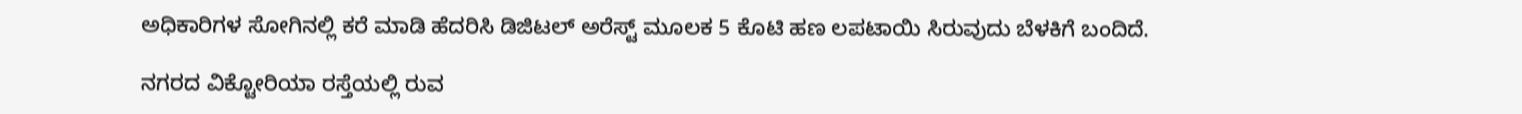ಅಧಿಕಾರಿಗಳ ಸೋಗಿನಲ್ಲಿ ಕರೆ ಮಾಡಿ ಹೆದರಿಸಿ ಡಿಜಿಟಲ್‌ ಅರೆಸ್ಟ್‌ ಮೂಲಕ 5 ಕೊಟಿ ಹಣ ಲಪಟಾಯಿ ಸಿರುವುದು ಬೆಳಕಿಗೆ ಬಂದಿದೆ.

ನಗರದ ವಿಕ್ಟೋರಿಯಾ ರಸ್ತೆಯಲ್ಲಿ ರುವ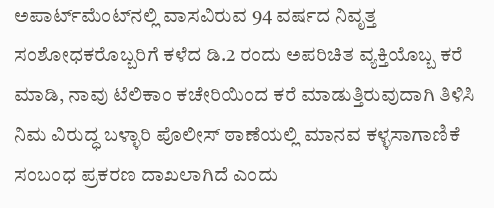ಅಪಾರ್ಟ್‌ಮೆಂಟ್‌ನಲ್ಲಿ ವಾಸವಿರುವ 94 ವರ್ಷದ ನಿವೃತ್ತ ಸಂಶೋಧಕರೊಬ್ಬರಿಗೆ ಕಳೆದ ಡಿ.2 ರಂದು ಅಪರಿಚಿತ ವ್ಯಕ್ತಿಯೊಬ್ಬ ಕರೆ ಮಾಡಿ, ನಾವು ಟೆಲಿಕಾಂ ಕಚೇರಿಯಿಂದ ಕರೆ ಮಾಡುತ್ತಿರುವುದಾಗಿ ತಿಳಿಸಿ ನಿಮ ವಿರುದ್ಧ ಬಳ್ಳಾರಿ ಪೊಲೀಸ್‌‍ ಠಾಣೆಯಲ್ಲಿ ಮಾನವ ಕಳ್ಳಸಾಗಾಣಿಕೆ ಸಂಬಂಧ ಪ್ರಕರಣ ದಾಖಲಾಗಿದೆ ಎಂದು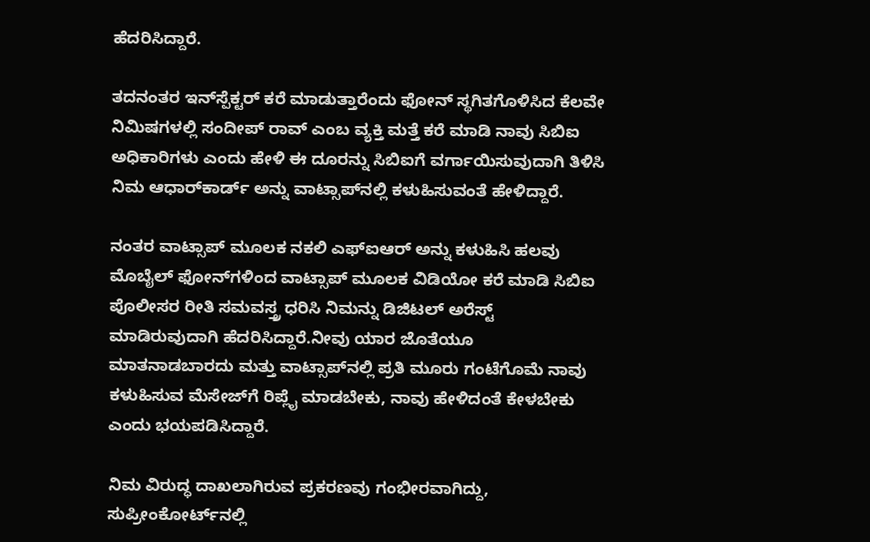ಹೆದರಿಸಿದ್ದಾರೆ.

ತದನಂತರ ಇನ್‌ಸ್ಪೆಕ್ಟರ್‌ ಕರೆ ಮಾಡುತ್ತಾರೆಂದು ಫೋನ್‌ ಸ್ಥಗಿತಗೊಳಿಸಿದ ಕೆಲವೇ ನಿಮಿಷಗಳಲ್ಲಿ ಸಂದೀಪ್‌ ರಾವ್‌ ಎಂಬ ವ್ಯಕ್ತಿ ಮತ್ತೆ ಕರೆ ಮಾಡಿ ನಾವು ಸಿಬಿಐ ಅಧಿಕಾರಿಗಳು ಎಂದು ಹೇಳಿ ಈ ದೂರನ್ನು ಸಿಬಿಐಗೆ ವರ್ಗಾಯಿಸುವುದಾಗಿ ತಿಳಿಸಿ ನಿಮ ಆಧಾರ್‌ಕಾರ್ಡ್‌ ಅನ್ನು ವಾಟ್ಸಾಪ್‌ನಲ್ಲಿ ಕಳುಹಿಸುವಂತೆ ಹೇಳಿದ್ದಾರೆ.

ನಂತರ ವಾಟ್ಸಾಪ್‌ ಮೂಲಕ ನಕಲಿ ಎಫ್‌ಐಆರ್‌ ಅನ್ನು ಕಳುಹಿಸಿ ಹಲವು ಮೊಬೈಲ್‌ ಫೋನ್‌ಗಳಿಂದ ವಾಟ್ಸಾಪ್‌ ಮೂಲಕ ವಿಡಿಯೋ ಕರೆ ಮಾಡಿ ಸಿಬಿಐ ಪೊಲೀಸರ ರೀತಿ ಸಮವಸ್ತ್ರ ಧರಿಸಿ ನಿಮನ್ನು ಡಿಜಿಟಲ್‌ ಅರೆಸ್ಟ್‌ ಮಾಡಿರುವುದಾಗಿ ಹೆದರಿಸಿದ್ದಾರೆ.ನೀವು ಯಾರ ಜೊತೆಯೂ ಮಾತನಾಡಬಾರದು ಮತ್ತು ವಾಟ್ಸಾಪ್‌ನಲ್ಲಿ ಪ್ರತಿ ಮೂರು ಗಂಟೆಗೊಮೆ ನಾವು ಕಳುಹಿಸುವ ಮೆಸೇಜ್‌ಗೆ ರಿಪ್ಲೈ ಮಾಡಬೇಕು, ನಾವು ಹೇಳಿದಂತೆ ಕೇಳಬೇಕು ಎಂದು ಭಯಪಡಿಸಿದ್ದಾರೆ.

ನಿಮ ವಿರುದ್ಧ ದಾಖಲಾಗಿರುವ ಪ್ರಕರಣವು ಗಂಭೀರವಾಗಿದ್ದು, ಸುಪ್ರೀಂಕೋರ್ಟ್‌ನಲ್ಲಿ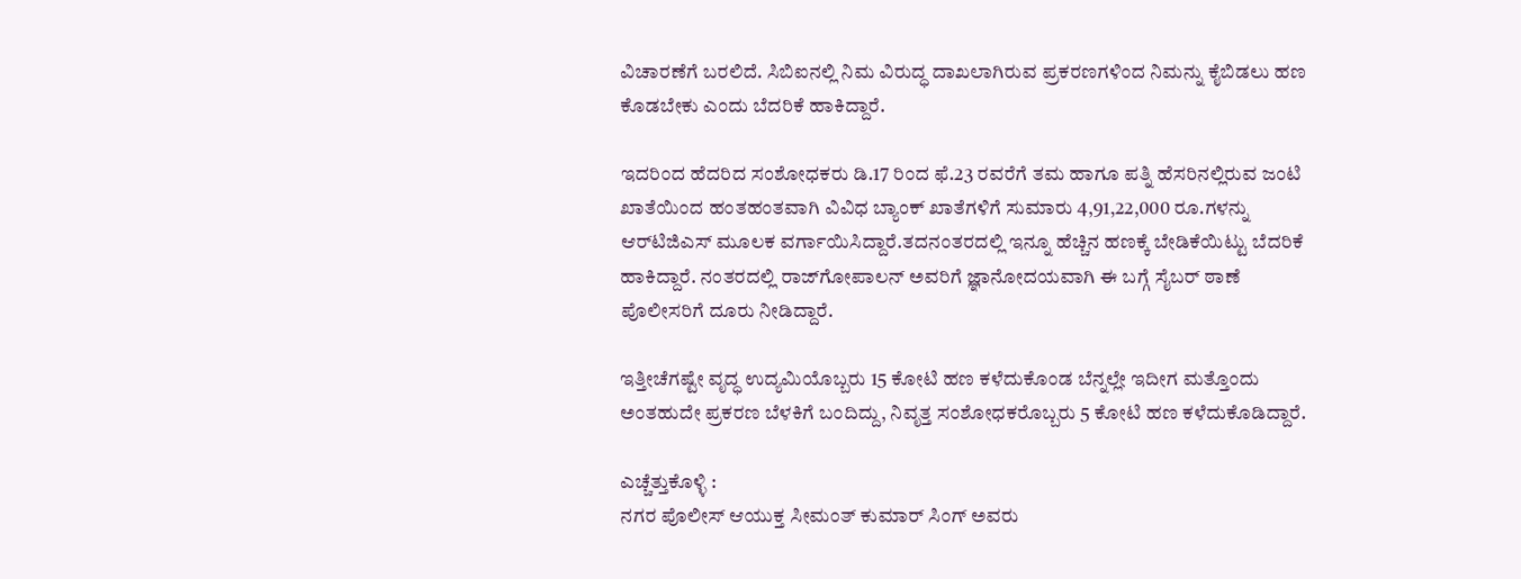ವಿಚಾರಣೆಗೆ ಬರಲಿದೆ. ಸಿಬಿಐನಲ್ಲಿ ನಿಮ ವಿರುದ್ಧ ದಾಖಲಾಗಿರುವ ಪ್ರಕರಣಗಳಿಂದ ನಿಮನ್ನು ಕೈಬಿಡಲು ಹಣ ಕೊಡಬೇಕು ಎಂದು ಬೆದರಿಕೆ ಹಾಕಿದ್ದಾರೆ.

ಇದರಿಂದ ಹೆದರಿದ ಸಂಶೋಧಕರು ಡಿ.17 ರಿಂದ ಫೆ.23 ರವರೆಗೆ ತಮ ಹಾಗೂ ಪತ್ನಿ ಹೆಸರಿನಲ್ಲಿರುವ ಜಂಟಿ ಖಾತೆಯಿಂದ ಹಂತಹಂತವಾಗಿ ವಿವಿಧ ಬ್ಯಾಂಕ್‌ ಖಾತೆಗಳಿಗೆ ಸುಮಾರು 4,91,22,000 ರೂ.ಗಳನ್ನು ಆರ್‌ಟಿಜಿಎಸ್‌‍ ಮೂಲಕ ವರ್ಗಾಯಿಸಿದ್ದಾರೆ.ತದನಂತರದಲ್ಲಿ ಇನ್ನೂ ಹೆಚ್ಚಿನ ಹಣಕ್ಕೆ ಬೇಡಿಕೆಯಿಟ್ಟು ಬೆದರಿಕೆ ಹಾಕಿದ್ದಾರೆ. ನಂತರದಲ್ಲಿ ರಾಜ್‌ಗೋಪಾಲನ್‌ ಅವರಿಗೆ ಜ್ಞಾನೋದಯವಾಗಿ ಈ ಬಗ್ಗೆ ಸೈಬರ್‌ ಠಾಣೆ ಪೊಲೀಸರಿಗೆ ದೂರು ನೀಡಿದ್ದಾರೆ.

ಇತ್ತೀಚೆಗಷ್ಟೇ ವೃದ್ಧ ಉದ್ಯಮಿಯೊಬ್ಬರು 15 ಕೋಟಿ ಹಣ ಕಳೆದುಕೊಂಡ ಬೆನ್ನಲ್ಲೇ ಇದೀಗ ಮತ್ತೊಂದು ಅಂತಹುದೇ ಪ್ರಕರಣ ಬೆಳಕಿಗೆ ಬಂದಿದ್ದು, ನಿವೃತ್ತ ಸಂಶೋಧಕರೊಬ್ಬರು 5 ಕೋಟಿ ಹಣ ಕಳೆದುಕೊಡಿದ್ದಾರೆ.

ಎಚ್ಚೆತ್ತುಕೊಳ್ಳಿ :
ನಗರ ಪೊಲೀಸ್‌‍ ಆಯುಕ್ತ ಸೀಮಂತ್‌ ಕುಮಾರ್‌ ಸಿಂಗ್‌ ಅವರು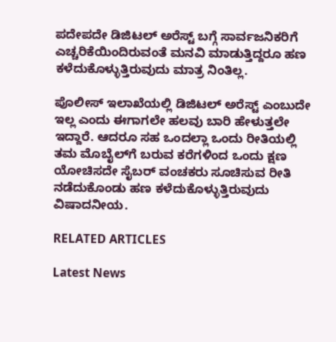ಪದೇಪದೇ ಡಿಜಿಟಲ್‌ ಅರೆಸ್ಟ್‌ ಬಗ್ಗೆ ಸಾರ್ವಜನಿಕರಿಗೆ ಎಚ್ಚರಿಕೆಯಿಂದಿರುವಂತೆ ಮನವಿ ಮಾಡುತ್ತಿದ್ದರೂ ಹಣ ಕಳೆದುಕೊಳ್ಳುತ್ತಿರುವುದು ಮಾತ್ರ ನಿಂತಿಲ್ಲ.

ಪೊಲೀಸ್‌‍ ಇಲಾಖೆಯಲ್ಲಿ ಡಿಜಿಟಲ್‌ ಅರೆಸ್ಟ್‌ ಎಂಬುದೇ ಇಲ್ಲ ಎಂದು ಈಗಾಗಲೇ ಹಲವು ಬಾರಿ ಹೇಳುತ್ತಲೇ ಇದ್ದಾರೆ. ಆದರೂ ಸಹ ಒಂದಲ್ಲಾ ಒಂದು ರೀತಿಯಲ್ಲಿ ತಮ ಮೊಬೈಲ್‌ಗೆ ಬರುವ ಕರೆಗಳಿಂದ ಒಂದು ಕ್ಷಣ ಯೋಚಿಸದೇ ಸೈಬರ್‌ ವಂಚಕರು ಸೂಚಿಸುವ ರೀತಿ ನಡೆದುಕೊಂಡು ಹಣ ಕಳೆದುಕೊಳ್ಳುತ್ತಿರುವುದು ವಿಷಾದನೀಯ.

RELATED ARTICLES

Latest News